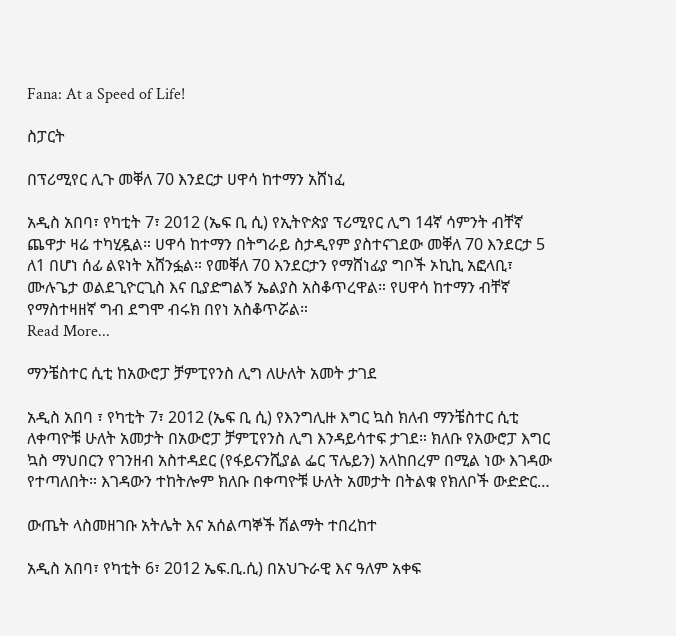Fana: At a Speed of Life!

ስፓርት

በፕሪሚየር ሊጉ መቐለ 70 እንደርታ ሀዋሳ ከተማን አሸነፈ

አዲስ አበባ፣ የካቲት 7፣ 2012 (ኤፍ ቢ ሲ) የኢትዮጵያ ፕሪሚየር ሊግ 14ኛ ሳምንት ብቸኛ ጨዋታ ዛሬ ተካሂዷል። ሀዋሳ ከተማን በትግራይ ስታዲየም ያስተናገደው መቐለ 70 እንደርታ 5 ለ1 በሆነ ሰፊ ልዩነት አሸንፏል። የመቐለ 70 እንደርታን የማሸነፊያ ግቦች ኦኪኪ አፎላቢ፣ ሙሉጌታ ወልደጊዮርጊስ እና ቢያድግልኝ ኤልያስ አስቆጥረዋል። የሀዋሳ ከተማን ብቸኛ የማስተዛዘኛ ግብ ደግሞ ብሩክ በየነ አስቆጥሯል።
Read More...

ማንቼስተር ሲቲ ከአውሮፓ ቻምፒየንስ ሊግ ለሁለት አመት ታገደ

አዲስ አበባ ፣ የካቲት 7፣ 2012 (ኤፍ ቢ ሲ) የእንግሊዙ እግር ኳስ ክለብ ማንቼስተር ሲቲ ለቀጣዮቹ ሁለት አመታት በአውሮፓ ቻምፒየንስ ሊግ እንዳይሳተፍ ታገደ። ክለቡ የአውሮፓ እግር ኳስ ማህበርን የገንዘብ አስተዳደር (የፋይናንሺያል ፌር ፕሌይን) አላከበረም በሚል ነው እገዳው የተጣለበት። እገዳውን ተከትሎም ክለቡ በቀጣዮቹ ሁለት አመታት በትልቁ የክለቦች ውድድር…

ውጤት ላስመዘገቡ አትሌት እና አሰልጣኞች ሽልማት ተበረከተ

አዲስ አበባ፣ የካቲት 6፣ 2012 ኤፍ.ቢ.ሲ) በአህጉራዊ እና ዓለም አቀፍ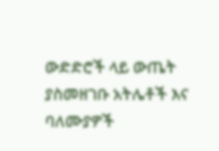ውድድሮች ላይ ውጤት ያስመዘገቡ አትሌቶች እና ባለሙያዎች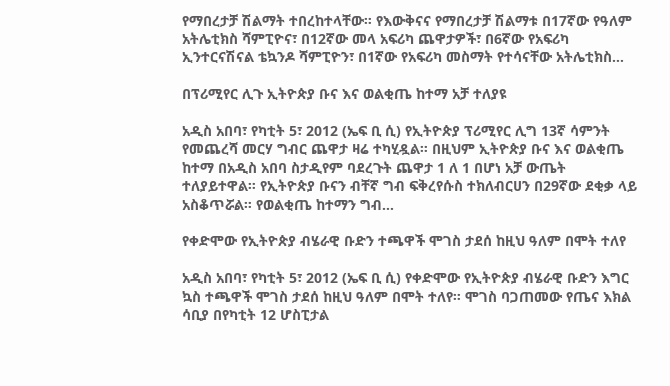የማበረታቻ ሽልማት ተበረከተላቸው። የእውቅናና የማበረታቻ ሽልማቱ በ17ኛው የዓለም አትሌቲክስ ሻምፒዮና፣ በ12ኛው መላ አፍሪካ ጨዋታዎች፣ በ6ኛው የአፍሪካ ኢንተርናሽናል ቴኳንዶ ሻምፒዮን፣ በ1ኛው የአፍሪካ መስማት የተሳናቸው አትሌቲክስ…

በፕሪሚየር ሊጉ ኢትዮጵያ ቡና እና ወልቂጤ ከተማ አቻ ተለያዩ

አዲስ አበባ፣ የካቲት 5፣ 2012 (ኤፍ ቢ ሲ) የኢትዮጵያ ፕሪሚየር ሊግ 13ኛ ሳምንት የመጨረሻ መርሃ ግብር ጨዋታ ዛሬ ተካሂዷል። በዚህም ኢትዮጵያ ቡና እና ወልቂጤ ከተማ በአዲስ አበባ ስታዲየም ባደረጉት ጨዋታ 1 ለ 1 በሆነ አቻ ውጤት ተለያይተዋል። የኢትዮጵያ ቡናን ብቸኛ ግብ ፍቅረየሱስ ተክለብርሀን በ29ኛው ደቂቃ ላይ አስቆጥሯል። የወልቂጤ ከተማን ግብ…

የቀድሞው የኢትዮጵያ ብሄራዊ ቡድን ተጫዋች ሞገስ ታደሰ ከዚህ ዓለም በሞት ተለየ

አዲስ አበባ፣ የካቲት 5፣ 2012 (ኤፍ ቢ ሲ) የቀድሞው የኢትዮጵያ ብሄራዊ ቡድን እግር ኳስ ተጫዋች ሞገስ ታደሰ ከዚህ ዓለም በሞት ተለየ። ሞገስ ባጋጠመው የጤና እክል ሳቢያ በየካቲት 12 ሆስፒታል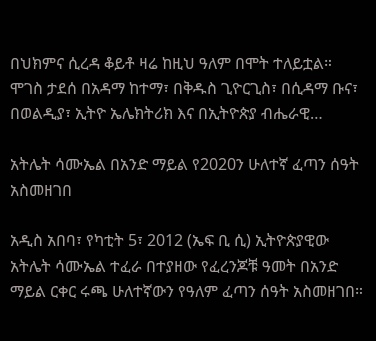በህክምና ሲረዳ ቆይቶ ዛሬ ከዚህ ዓለም በሞት ተለይቷል። ሞገስ ታደሰ በአዳማ ከተማ፣ በቅዱስ ጊዮርጊስ፣ በሲዳማ ቡና፣ በወልዲያ፣ ኢትዮ ኤሌክትሪክ እና በኢትዮጵያ ብሔራዊ…

አትሌት ሳሙኤል በአንድ ማይል የ2020ን ሁለተኛ ፈጣን ሰዓት አስመዘገበ

አዲስ አበባ፣ የካቲት 5፣ 2012 (ኤፍ ቢ ሲ) ኢትዮጵያዊው አትሌት ሳሙኤል ተፈራ በተያዘው የፈረንጆቹ ዓመት በአንድ ማይል ርቀር ሩጫ ሁለተኛውን የዓለም ፈጣን ሰዓት አስመዘገበ።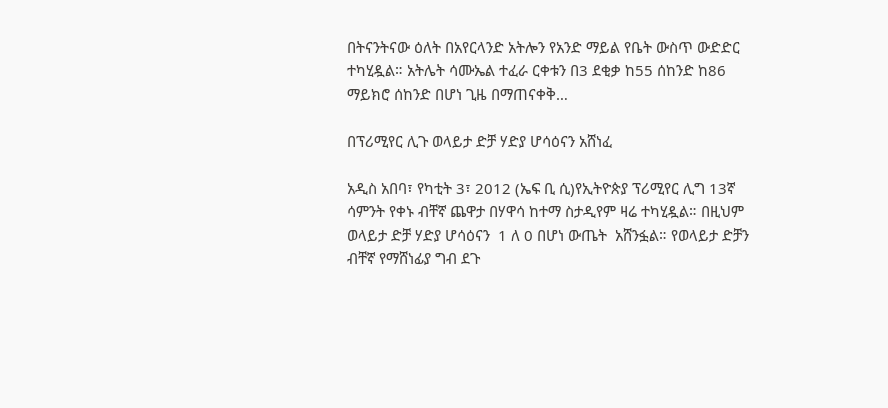በትናንትናው ዕለት በአየርላንድ አትሎን የአንድ ማይል የቤት ውስጥ ውድድር ተካሂዷል። አትሌት ሳሙኤል ተፈራ ርቀቱን በ3 ደቂቃ ከ55 ሰከንድ ከ86 ማይክሮ ሰከንድ በሆነ ጊዜ በማጠናቀቅ…

በፕሪሚየር ሊጉ ወላይታ ድቻ ሃድያ ሆሳዕናን አሸነፈ

አዲስ አበባ፣ የካቲት 3፣ 2012 (ኤፍ ቢ ሲ)የኢትዮጵያ ፕሪሚየር ሊግ 13ኛ ሳምንት የቀኑ ብቸኛ ጨዋታ በሃዋሳ ከተማ ስታዲየም ዛሬ ተካሂዷል። በዚህም ወላይታ ድቻ ሃድያ ሆሳዕናን  1 ለ 0 በሆነ ውጤት  አሸንፏል። የወላይታ ድቻን ብቸኛ የማሸነፊያ ግብ ደጉ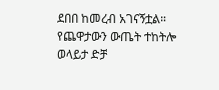ደበበ ከመረብ አገናኝቷል። የጨዋታውን ውጤት ተከትሎ ወላይታ ድቻ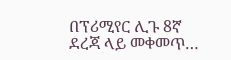በፕሪሚየር ሊጉ 8ኛ ደረጃ ላይ መቀመጥ…